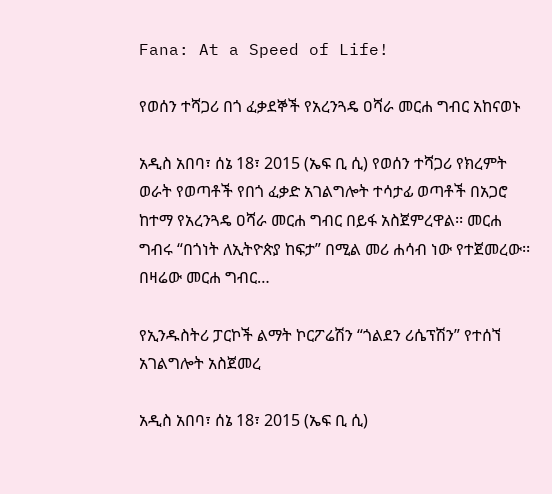Fana: At a Speed of Life!

የወሰን ተሻጋሪ በጎ ፈቃደኞች የአረንጓዴ ዐሻራ መርሐ ግብር አከናወኑ

አዲስ አበባ፣ ሰኔ 18፣ 2015 (ኤፍ ቢ ሲ) የወሰን ተሻጋሪ የክረምት ወራት የወጣቶች የበጎ ፈቃድ አገልግሎት ተሳታፊ ወጣቶች በአጋሮ ከተማ የአረንጓዴ ዐሻራ መርሐ ግብር በይፋ አስጀምረዋል፡፡ መርሐ ግብሩ “በጎነት ለኢትዮጵያ ከፍታ” በሚል መሪ ሐሳብ ነው የተጀመረው፡፡ በዛሬው መርሐ ግብር…

የኢንዱስትሪ ፓርኮች ልማት ኮርፖሬሽን “ጎልደን ሪሴፕሽን” የተሰኘ አገልግሎት አስጀመረ

አዲስ አበባ፣ ሰኔ 18፣ 2015 (ኤፍ ቢ ሲ)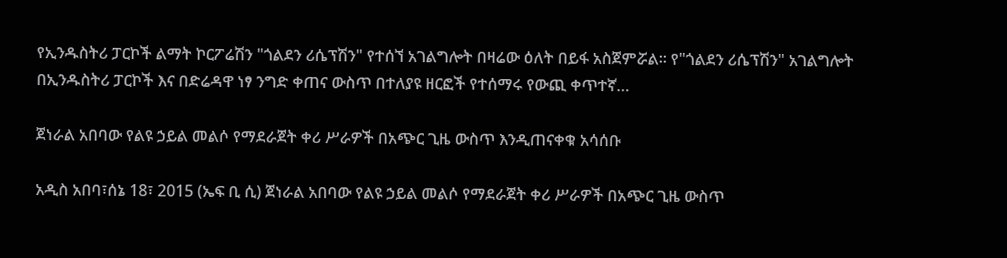የኢንዱስትሪ ፓርኮች ልማት ኮርፖሬሽን "ጎልደን ሪሴፕሽን" የተሰኘ አገልግሎት በዛሬው ዕለት በይፋ አስጀምሯል፡፡ የ"ጎልደን ሪሴፕሽን" አገልግሎት በኢንዱስትሪ ፓርኮች እና በድሬዳዋ ነፃ ንግድ ቀጠና ውስጥ በተለያዩ ዘርፎች የተሰማሩ የውጪ ቀጥተኛ…

ጀነራል አበባው የልዩ ኃይል መልሶ የማደራጀት ቀሪ ሥራዎች በአጭር ጊዜ ውስጥ እንዲጠናቀቁ አሳሰቡ

አዲስ አበባ፣ሰኔ 18፣ 2015 (ኤፍ ቢ ሲ) ጀነራል አበባው የልዩ ኃይል መልሶ የማደራጀት ቀሪ ሥራዎች በአጭር ጊዜ ውስጥ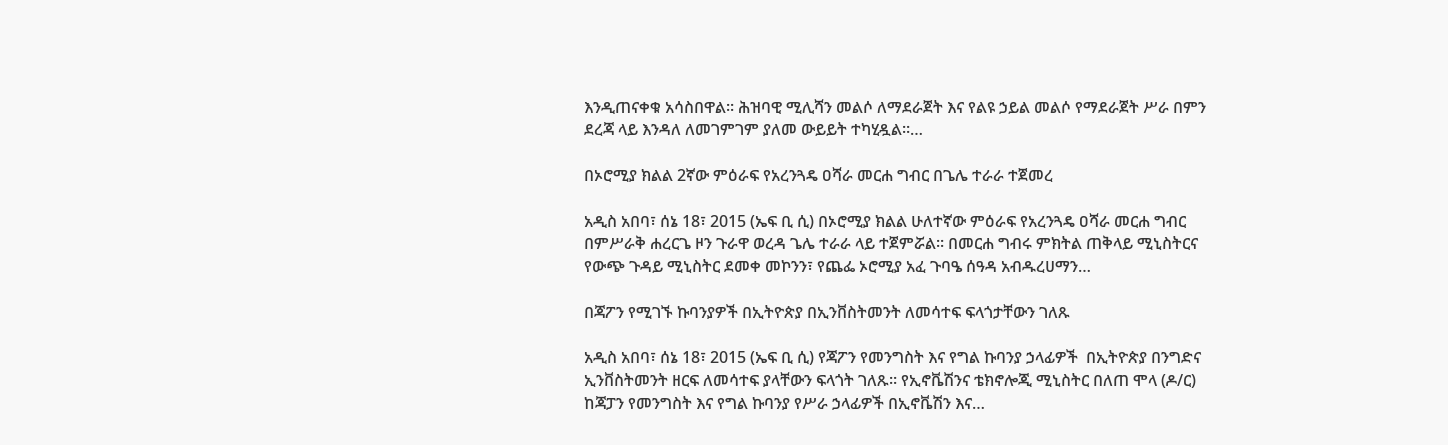እንዲጠናቀቁ አሳስበዋል፡፡ ሕዝባዊ ሚሊሻን መልሶ ለማደራጀት እና የልዩ ኃይል መልሶ የማደራጀት ሥራ በምን ደረጃ ላይ እንዳለ ለመገምገም ያለመ ውይይት ተካሂዷል።…

በኦሮሚያ ክልል 2ኛው ምዕራፍ የአረንጓዴ ዐሻራ መርሐ ግብር በጌሌ ተራራ ተጀመረ

አዲስ አበባ፣ ሰኔ 18፣ 2015 (ኤፍ ቢ ሲ) በኦሮሚያ ክልል ሁለተኛው ምዕራፍ የአረንጓዴ ዐሻራ መርሐ ግብር በምሥራቅ ሐረርጌ ዞን ጉራዋ ወረዳ ጌሌ ተራራ ላይ ተጀምሯል፡፡ በመርሐ ግብሩ ምክትል ጠቅላይ ሚኒስትርና የውጭ ጉዳይ ሚኒስትር ደመቀ መኮንን፣ የጨፌ ኦሮሚያ አፈ ጉባዔ ሰዓዳ አብዱረሀማን…

በጃፖን የሚገኙ ኩባንያዎች በኢትዮጵያ በኢንቨስትመንት ለመሳተፍ ፍላጎታቸውን ገለጹ

አዲስ አበባ፣ ሰኔ 18፣ 2015 (ኤፍ ቢ ሲ) የጃፖን የመንግስት እና የግል ኩባንያ ኃላፊዎች  በኢትዮጵያ በንግድና ኢንቨስትመንት ዘርፍ ለመሳተፍ ያላቸውን ፍላጎት ገለጹ፡፡ የኢኖቬሽንና ቴክኖሎጂ ሚኒስትር በለጠ ሞላ (ዶ/ር) ከጃፓን የመንግስት እና የግል ኩባንያ የሥራ ኃላፊዎች በኢኖቬሽን እና…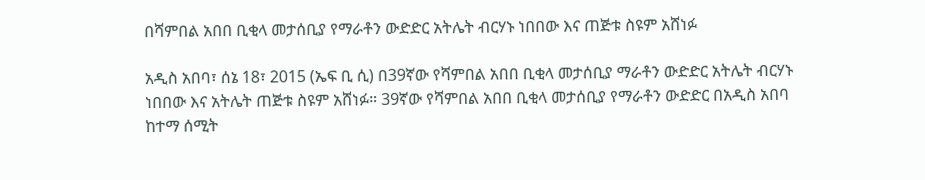በሻምበል አበበ ቢቂላ መታሰቢያ የማራቶን ውድድር አትሌት ብርሃኑ ነበበው እና ጠጅቱ ስዩም አሸነፉ

አዲስ አበባ፣ ሰኔ 18፣ 2015 (ኤፍ ቢ ሲ) በ39ኛው የሻምበል አበበ ቢቂላ መታሰቢያ ማራቶን ውድድር አትሌት ብርሃኑ ነበበው እና አትሌት ጠጅቱ ስዩም አሸነፉ። 39ኛው የሻምበል አበበ ቢቂላ መታሰቢያ የማራቶን ውድድር በአዲስ አበባ ከተማ ሰሚት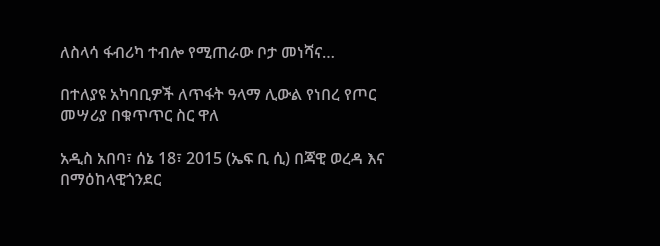ለስላሳ ፋብሪካ ተብሎ የሚጠራው ቦታ መነሻና…

በተለያዩ አካባቢዎች ለጥፋት ዓላማ ሊውል የነበረ የጦር መሣሪያ በቁጥጥር ስር ዋለ

አዲስ አበባ፣ ሰኔ 18፣ 2015 (ኤፍ ቢ ሲ) በጃዊ ወረዳ እና በማዕከላዊጎንደር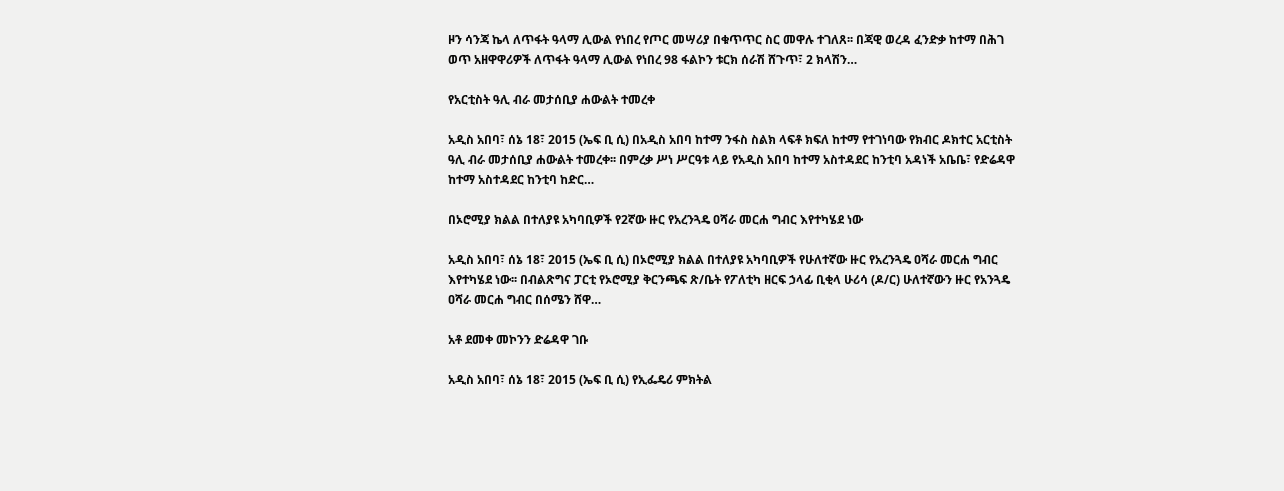ዞን ሳንጃ ኬላ ለጥፋት ዓላማ ሊውል የነበረ የጦር መሣሪያ በቁጥጥር ስር መዋሉ ተገለጸ፡፡ በጃዊ ወረዳ ፈንድቃ ከተማ በሕገ ወጥ አዘዋዋሪዎች ለጥፋት ዓላማ ሊውል የነበረ 98 ፋልኮን ቱርክ ሰራሽ ሸጉጥ፣ 2 ክላሽን…

የአርቲስት ዓሊ ብራ መታሰቢያ ሐውልት ተመረቀ

አዲስ አበባ፣ ሰኔ 18፣ 2015 (ኤፍ ቢ ሲ) በአዲስ አበባ ከተማ ንፋስ ስልክ ላፍቶ ክፍለ ከተማ የተገነባው የክብር ዶክተር አርቲስት ዓሊ ብራ መታሰቢያ ሐውልት ተመረቀ፡፡ በምረቃ ሥነ ሥርዓቱ ላይ የአዲስ አበባ ከተማ አስተዳደር ከንቲባ አዳነች አቤቤ፣ የድሬዳዋ ከተማ አስተዳደር ከንቲባ ከድር…

በኦሮሚያ ክልል በተለያዩ አካባቢዎች የ2ኛው ዙር የአረንጓዴ ዐሻራ መርሐ ግብር እየተካሄደ ነው

አዲስ አበባ፣ ሰኔ 18፣ 2015 (ኤፍ ቢ ሲ) በኦሮሚያ ክልል በተለያዩ አካባቢዎች የሁለተኛው ዙር የአረንጓዴ ዐሻራ መርሐ ግብር እየተካሄደ ነው፡፡ በብልጽግና ፓርቲ የኦሮሚያ ቅርንጫፍ ጽ/ቤት የፖለቲካ ዘርፍ ኃላፊ ቢቂላ ሁሪሳ (ዶ/ር) ሁለተኛውን ዙር የአንጓዴ ዐሻራ መርሐ ግብር በሰሜን ሸዋ…

አቶ ደመቀ መኮንን ድሬዳዋ ገቡ

አዲስ አበባ፣ ሰኔ 18፣ 2015 (ኤፍ ቢ ሲ) የኢፌዴሪ ምክትል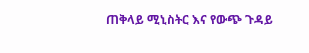ጠቅላይ ሚኒስትር እና የውጭ ጉዳይ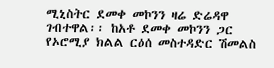ሚኒስትር ደመቀ መኮንን ዛሬ ድሬዳዋ ገብተዋል፡፡ ከአቶ ደመቀ መኮንን ጋር የኦሮሚያ ክልል ርዕሰ መስተዳድር ሽመልስ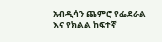አብዲሳን ጨምሮ የፌደራል እና የክልል ከፍተኛ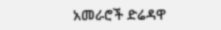አመራሮች ድሬዳዋ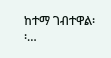ከተማ ገብተዋል፡፡…